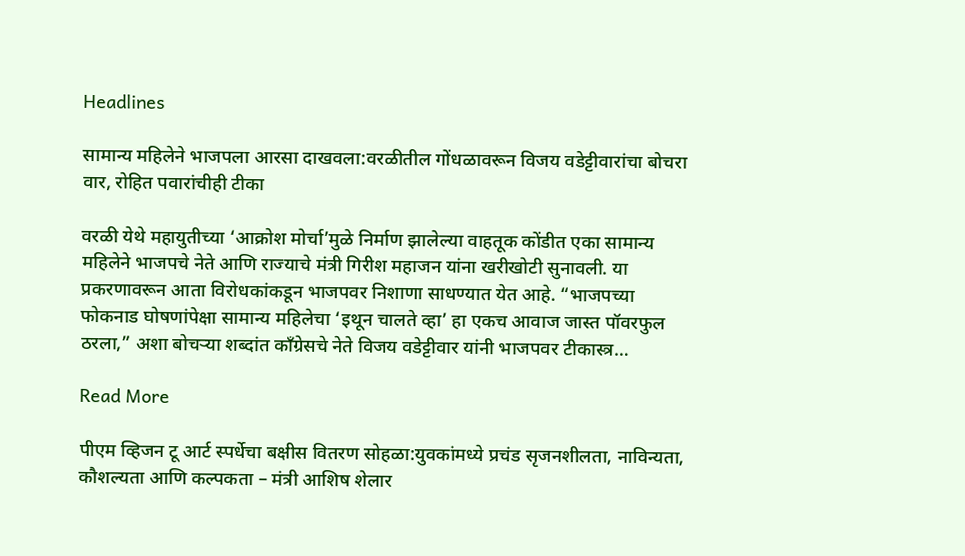Headlines

सामान्य महिलेने भाजपला आरसा दाखवला:वरळीतील गोंधळावरून विजय वडेट्टीवारांचा बोचरा वार, रोहित पवारांचीही टीका

वरळी येथे महायुतीच्या ‘आक्रोश मोर्चा’मुळे निर्माण झालेल्या वाहतूक कोंडीत एका सामान्य महिलेने भाजपचे नेते आणि राज्याचे मंत्री गिरीश महाजन यांना खरीखोटी सुनावली. या प्रकरणावरून आता विरोधकांकडून भाजपवर निशाणा साधण्यात येत आहे. “भाजपच्या फोकनाड घोषणांपेक्षा सामान्य महिलेचा ‘इथून चालते व्हा’ हा एकच आवाज जास्त पॉवरफुल ठरला,” अशा बोचऱ्या शब्दांत काँग्रेसचे नेते विजय वडेट्टीवार यांनी भाजपवर टीकास्त्र…

Read More

पीएम व्हिजन टू आर्ट स्पर्धेचा बक्षीस वितरण सोहळा:युवकांमध्ये प्रचंड सृजनशीलता, नाविन्यता, कौशल्यता आणि कल्पकता – मंत्री आशिष शेलार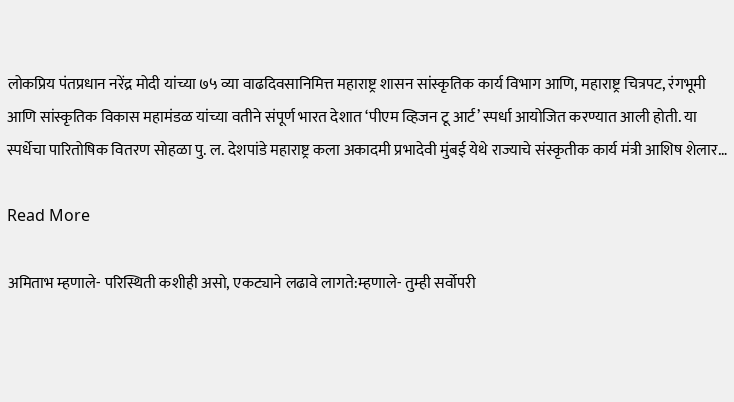लोकप्रिय पंतप्रधान नरेंद्र मोदी यांच्या ७५ व्या वाढदिवसानिमित्त महाराष्ट्र शासन सांस्कृतिक कार्य विभाग आणि, महाराष्ट्र चित्रपट, रंगभूमी आणि सांस्कृतिक विकास महामंडळ यांच्या वतीने संपूर्ण भारत देशात ‘पीएम व्हिजन टू आर्ट’ स्पर्धा आयोजित करण्यात आली होती. या स्पर्धेचा पारितोषिक वितरण सोहळा पु. ल. देशपांडे महाराष्ट्र कला अकादमी प्रभादेवी मुंबई येथे राज्याचे संस्कृतीक कार्य मंत्री आशिष शेलार…

Read More

अमिताभ म्हणाले- परिस्थिती कशीही असो, एकट्याने लढावे लागते:म्हणाले- तुम्ही सर्वोपरी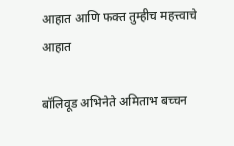आहात आणि फक्त तुम्हीच महत्त्वाचे आहात

बॉलिवूड अभिनेते अमिताभ बच्चन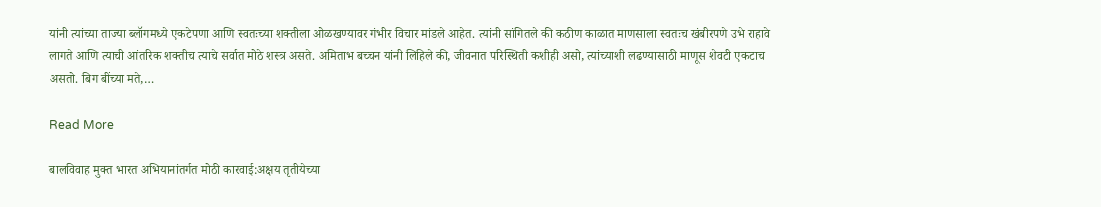यांनी त्यांच्या ताज्या ब्लॉगमध्ये एकटेपणा आणि स्वतःच्या शक्तीला ओळखण्यावर गंभीर विचार मांडले आहेत. त्यांनी सांगितले की कठीण काळात माणसाला स्वतःच खंबीरपणे उभे राहावे लागते आणि त्याची आंतरिक शक्तीच त्याचे सर्वात मोठे शस्त्र असते. अमिताभ बच्चन यांनी लिहिले की, जीवनात परिस्थिती कशीही असो, त्यांच्याशी लढण्यासाठी माणूस शेवटी एकटाच असतो. बिग बींच्या मते,…

Read More

बालविवाह मुक्त भारत अभियानांतर्गत मोठी कारवाई:अक्षय तृतीयेच्या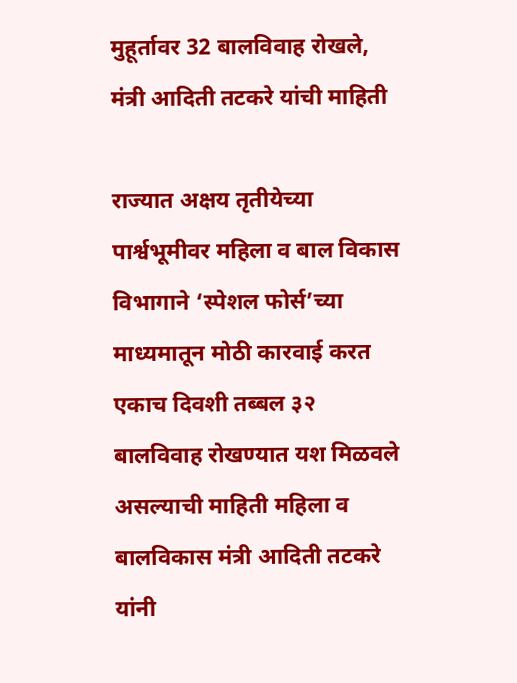मुहूर्तावर 32 बालविवाह रोखले, मंत्री आदिती तटकरे यांची माहिती

राज्यात अक्षय तृतीयेच्या पार्श्वभूमीवर महिला व बाल विकास विभागाने ‘स्पेशल फोर्स’च्या माध्यमातून मोठी कारवाई करत एकाच दिवशी तब्बल ३२ बालविवाह रोखण्यात यश मिळवले असल्याची माहिती महिला व बालविकास मंत्री आदिती तटकरे यांनी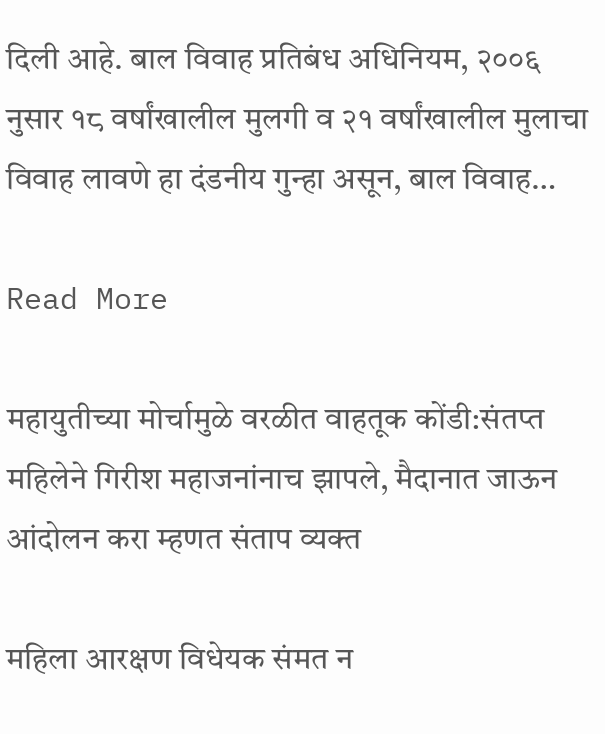दिली आहे. बाल विवाह प्रतिबंध अधिनियम, २००६ नुसार १८ वर्षांखालील मुलगी व २१ वर्षांखालील मुलाचा विवाह लावणे हा दंडनीय गुन्हा असून, बाल विवाह…

Read More

महायुतीच्या मोर्चामुळे वरळीत वाहतूक कोंडी:संतप्त महिलेने गिरीश महाजनांनाच झापले, मैदानात जाऊन आंदोलन करा म्हणत संताप व्यक्त

महिला आरक्षण विधेयक संमत न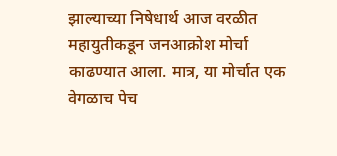झाल्याच्या निषेधार्थ आज वरळीत महायुतीकडून जनआक्रोश मोर्चा काढण्यात आला. मात्र, या मोर्चात एक वेगळाच पेच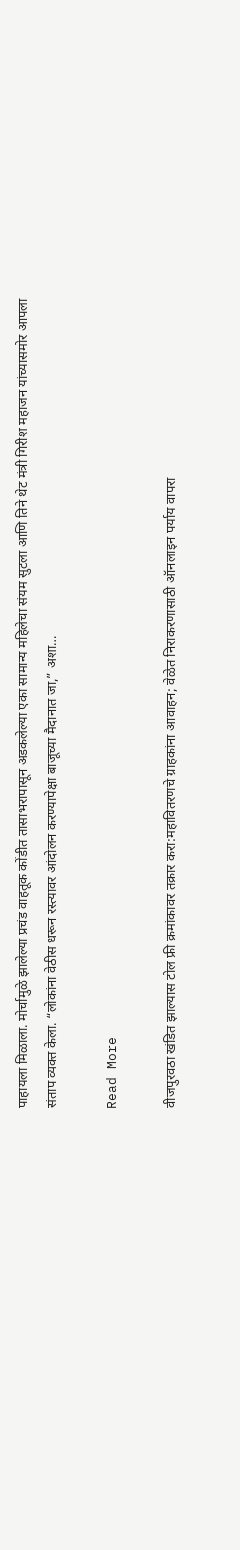पाहायला मिळाला. मोर्चामुळे झालेल्या प्रचंड वाहतूक कोंडीत तासाभरापासून अडकलेल्या एका सामान्य महिलेचा संयम सुटला आणि तिने थेट मंत्री गिरीश महाजन यांच्यासमोर आपला संताप व्यक्त केला. “लोकांना वेठीस धरून रस्त्यावर आंदोलन करण्यापेक्षा बाजूच्या मैदानात जा,” अशा…

Read More

वीजपुरवठा खंडित झाल्यास टोल फ्री क्रमांकावर तक्रार करा:महावितरणचे ग्राहकांना आवाहन; वेळेत निराकरणासाठी ऑनलाइन पर्याय वापरा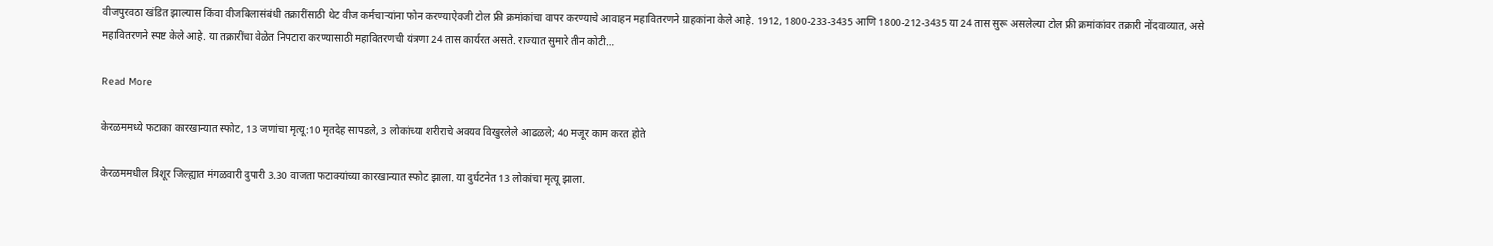वीजपुरवठा खंडित झाल्यास किंवा वीजबिलासंबंधी तक्रारींसाठी थेट वीज कर्मचाऱ्यांना फोन करण्याऐवजी टोल फ्री क्रमांकांचा वापर करण्याचे आवाहन महावितरणने ग्राहकांना केले आहे. 1912, 1800-233-3435 आणि 1800-212-3435 या 24 तास सुरू असलेल्या टोल फ्री क्रमांकांवर तक्रारी नोंदवाव्यात, असे महावितरणने स्पष्ट केले आहे. या तक्रारींचा वेळेत निपटारा करण्यासाठी महावितरणची यंत्रणा 24 तास कार्यरत असते. राज्यात सुमारे तीन कोटी…

Read More

केरळममध्ये फटाका कारखान्यात स्फोट, 13 जणांचा मृत्यू:10 मृतदेह सापडले, 3 लोकांच्या शरीराचे अवयव विखुरलेले आढळले; 40 मजूर काम करत होते

केरळममधील त्रिशूर जिल्ह्यात मंगळवारी दुपारी 3.30 वाजता फटाक्यांच्या कारखान्यात स्फोट झाला. या दुर्घटनेत 13 लोकांचा मृत्यू झाला.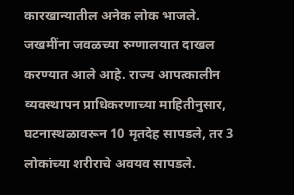कारखान्यातील अनेक लोक भाजले. जखमींना जवळच्या रुग्णालयात दाखल करण्यात आले आहे. राज्य आपत्कालीन व्यवस्थापन प्राधिकरणाच्या माहितीनुसार, घटनास्थळावरून 10 मृतदेह सापडले, तर 3 लोकांच्या शरीराचे अवयव सापडले.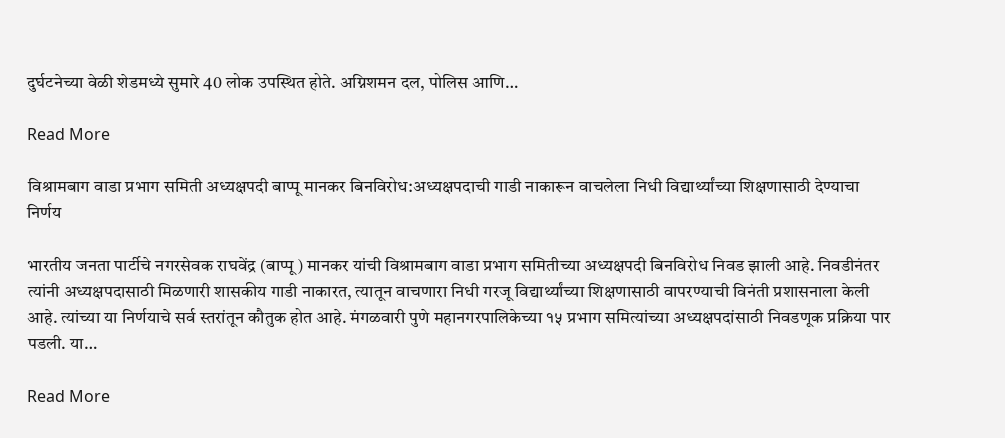दुर्घटनेच्या वेळी शेडमध्ये सुमारे 40 लोक उपस्थित होते. अग्निशमन दल, पोलिस आणि…

Read More

विश्रामबाग वाडा प्रभाग समिती अध्यक्षपदी बाप्पू मानकर बिनविरोध:अध्यक्षपदाची गाडी नाकारून वाचलेला निधी विद्यार्थ्यांच्या शिक्षणासाठी देण्याचा निर्णय

भारतीय जनता पार्टीचे नगरसेवक राघवेंद्र (बाप्पू) मानकर यांची विश्रामबाग वाडा प्रभाग समितीच्या अध्यक्षपदी बिनविरोध निवड झाली आहे. निवडीनंतर त्यांनी अध्यक्षपदासाठी मिळणारी शासकीय गाडी नाकारत, त्यातून वाचणारा निधी गरजू विद्यार्थ्यांच्या शिक्षणासाठी वापरण्याची विनंती प्रशासनाला केली आहे. त्यांच्या या निर्णयाचे सर्व स्तरांतून कौतुक होत आहे. मंगळवारी पुणे महानगरपालिकेच्या १५ प्रभाग समित्यांच्या अध्यक्षपदांसाठी निवडणूक प्रक्रिया पार पडली. या…

Read More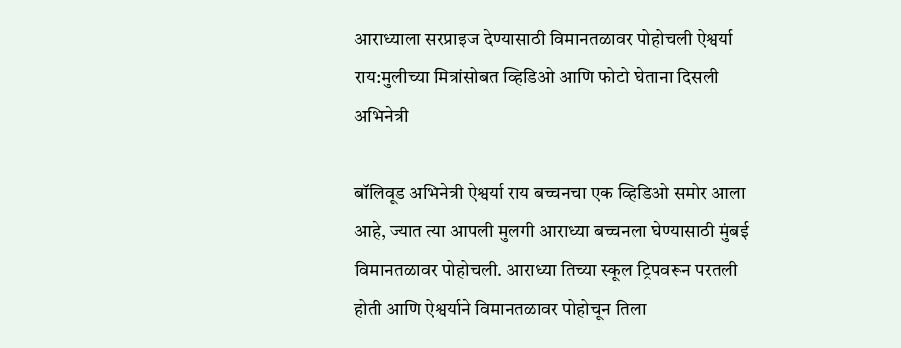आराध्याला सरप्राइज देण्यासाठी विमानतळावर पोहोचली ऐश्वर्या राय:मुलीच्या मित्रांसोबत व्हिडिओ आणि फोटो घेताना दिसली अभिनेत्री

बॉलिवूड अभिनेत्री ऐश्वर्या राय बच्चनचा एक व्हिडिओ समोर आला आहे, ज्यात त्या आपली मुलगी आराध्या बच्चनला घेण्यासाठी मुंबई विमानतळावर पोहोचली. आराध्या तिच्या स्कूल ट्रिपवरून परतली होती आणि ऐश्वर्याने विमानतळावर पोहोचून तिला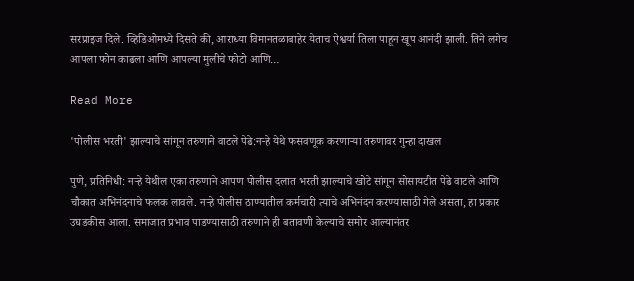सरप्राइज दिले. व्हिडिओमध्ये दिसते की, आराध्या विमानतळाबाहेर येताच ऐश्वर्या तिला पाहून खूप आनंदी झाली. तिने लगेच आपला फोन काढला आणि आपल्या मुलीचे फोटो आणि…

Read More

'पोलीस भरती' झाल्याचे सांगून तरुणाने वाटले पेढे:नऱ्हे येथे फसवणूक करणाऱ्या तरुणावर गुन्हा दाखल

पुणे, प्रतिनिधी: नऱ्हे येथील एका तरुणाने आपण पोलीस दलात भरती झाल्याचे खोटे सांगून सोसायटीत पेढे वाटले आणि चौकात अभिनंदनाचे फलक लावले. नऱ्हे पोलीस ठाण्यातील कर्मचारी त्याचे अभिनंदन करण्यासाठी गेले असता, हा प्रकार उघडकीस आला. समाजात प्रभाव पाडण्यासाठी तरुणाने ही बतावणी केल्याचे समोर आल्यानंतर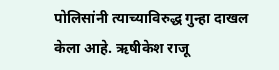पोलिसांनी त्याच्याविरुद्ध गुन्हा दाखल केला आहे. ऋषीकेश राजू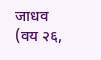जाधव (वय २६,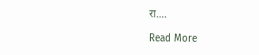रा….

Read More